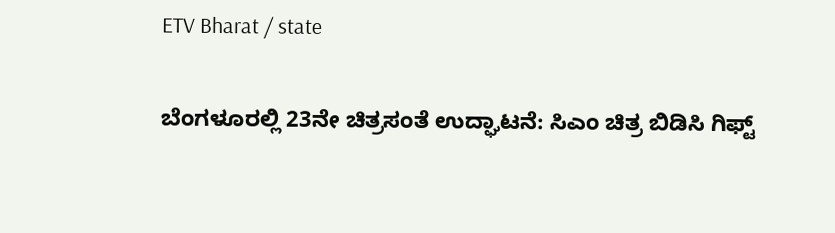ETV Bharat / state

ಬೆಂಗಳೂರಲ್ಲಿ 23ನೇ ಚಿತ್ರಸಂತೆ ಉದ್ಘಾಟನೆ: ಸಿಎಂ ಚಿತ್ರ ಬಿಡಿಸಿ ಗಿಫ್ಟ್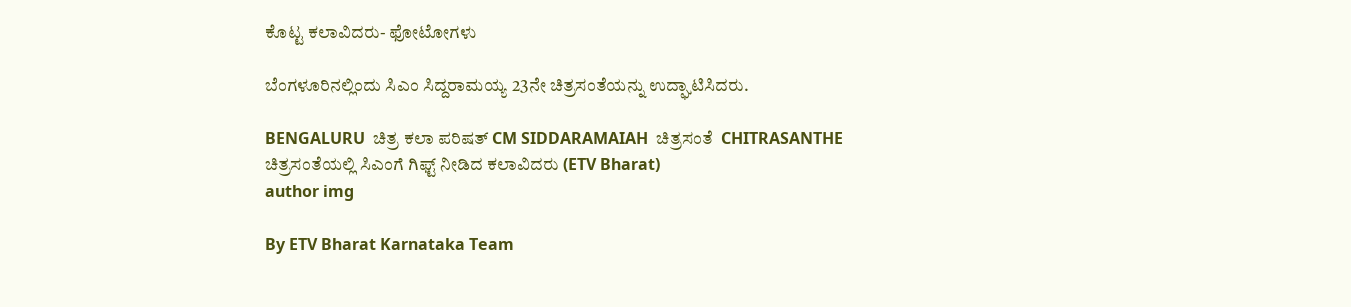ಕೊಟ್ಟ ಕಲಾವಿದರು- ಫೋಟೋಗಳು

ಬೆಂಗಳೂರಿನಲ್ಲಿಂದು ಸಿಎಂ ಸಿದ್ದರಾಮಯ್ಯ 23ನೇ ಚಿತ್ರಸಂತೆಯನ್ನು ಉದ್ಘಾಟಿಸಿದರು.

BENGALURU  ಚಿತ್ರ ಕಲಾ ಪರಿಷತ್ CM SIDDARAMAIAH  ಚಿತ್ರಸಂತೆ  CHITRASANTHE
ಚಿತ್ರಸಂತೆಯಲ್ಲಿ ಸಿಎಂಗೆ ಗಿಫ್ಟ್ ನೀಡಿದ ಕಲಾವಿದರು (ETV Bharat)
author img

By ETV Bharat Karnataka Team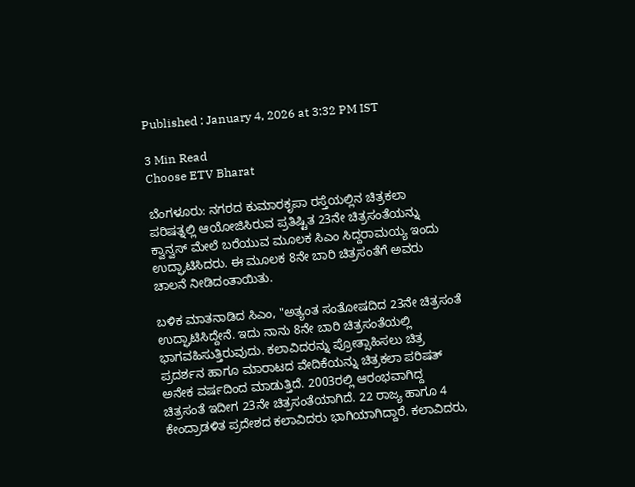Published : January 4, 2026 at 3:32 PM IST

3 Min Read
Choose ETV Bharat

ಬೆಂಗಳೂರು: ನಗರದ ಕುಮಾರಕೃಪಾ ರಸ್ತೆಯಲ್ಲಿನ ಚಿತ್ರಕಲಾ ಪರಿಷತ್ನಲ್ಲಿ ಆಯೋಜಿಸಿರುವ ಪ್ರತಿಷ್ಟಿತ 23ನೇ ಚಿತ್ರಸಂತೆಯನ್ನು ಕ್ವಾನ್ವಸ್ ಮೇಲೆ ಬರೆಯುವ ಮೂಲಕ ಸಿಎಂ ಸಿದ್ದರಾಮಯ್ಯ ಇಂದು ಉದ್ಘಾಟಿಸಿದರು. ಈ ಮೂಲಕ 8ನೇ ಬಾರಿ ಚಿತ್ರಸಂತೆಗೆ ಅವರು ಚಾಲನೆ ನೀಡಿದಂತಾಯಿತು.

ಬಳಿಕ ಮಾತನಾಡಿದ ಸಿಎಂ, "ಅತ್ಯಂತ ಸಂತೋಷದಿದ 23ನೇ ಚಿತ್ರಸಂತೆ ಉದ್ಘಾಟಿಸಿದ್ದೇನೆ. ಇದು ನಾನು 8ನೇ ಬಾರಿ ಚಿತ್ರಸಂತೆಯಲ್ಲಿ ಭಾಗವಹಿಸುತ್ತಿರುವುದು. ಕಲಾವಿದರನ್ನು ಪ್ರೋತ್ಸಾಹಿಸಲು ಚಿತ್ರ ಪ್ರದರ್ಶನ ಹಾಗೂ ಮಾರಾಟದ ವೇದಿಕೆಯನ್ನು ಚಿತ್ರಕಲಾ ಪರಿಷತ್ ಅನೇಕ ವರ್ಷದಿಂದ ಮಾಡುತ್ತಿದೆ. 2003ರಲ್ಲಿ ಆರಂಭವಾಗಿದ್ದ ಚಿತ್ರಸಂತೆ ಇದೀಗ 23ನೇ ಚಿತ್ರಸಂತೆಯಾಗಿದೆ. 22 ರಾಜ್ಯ ಹಾಗೂ 4 ಕೇಂದ್ರಾಡಳಿತ ಪ್ರದೇಶದ ಕಲಾವಿದರು ಭಾಗಿಯಾಗಿದ್ದಾರೆ. ಕಲಾವಿದರು,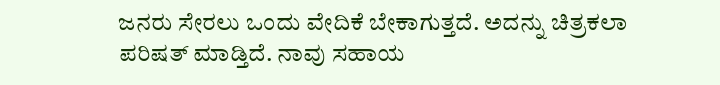ಜನರು ಸೇರಲು ಒಂದು ವೇದಿಕೆ ಬೇಕಾಗುತ್ತದೆ. ಅದನ್ನು ಚಿತ್ರಕಲಾ ಪರಿಷತ್ ಮಾಡ್ತಿದೆ. ನಾವು ಸಹಾಯ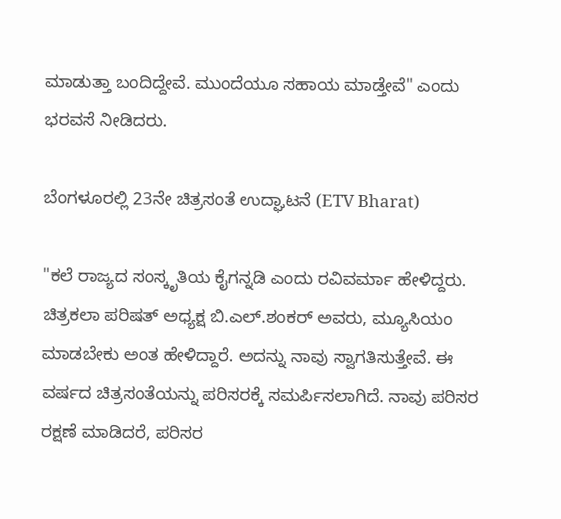ಮಾಡುತ್ತಾ ಬಂದಿದ್ದೇವೆ. ಮುಂದೆಯೂ ಸಹಾಯ ಮಾಡ್ತೇವೆ" ಎಂದು ಭರವಸೆ ನೀಡಿದರು.

ಬೆಂಗಳೂರಲ್ಲಿ 23ನೇ ಚಿತ್ರಸಂತೆ ಉದ್ಘಾಟನೆ (ETV Bharat)

"ಕಲೆ ರಾಜ್ಯದ ಸಂಸ್ಕೃತಿಯ ಕೈಗನ್ನಡಿ ಎಂದು ರವಿವರ್ಮಾ ಹೇಳಿದ್ದರು. ಚಿತ್ರಕಲಾ ಪರಿಷತ್ ಅಧ್ಯಕ್ಷ ಬಿ.ಎಲ್.ಶಂಕರ್ ಅವರು, ಮ್ಯೂಸಿಯಂ ಮಾಡಬೇಕು ಅಂತ ಹೇಳಿದ್ದಾರೆ. ಅದನ್ನು ನಾವು ಸ್ವಾಗತಿಸುತ್ತೇವೆ. ಈ ವರ್ಷದ ಚಿತ್ರಸಂತೆಯನ್ನು ಪರಿಸರಕ್ಕೆ ಸಮರ್ಪಿಸಲಾಗಿದೆ. ನಾವು ಪರಿಸರ ರಕ್ಷಣೆ ಮಾಡಿದರೆ, ಪರಿಸರ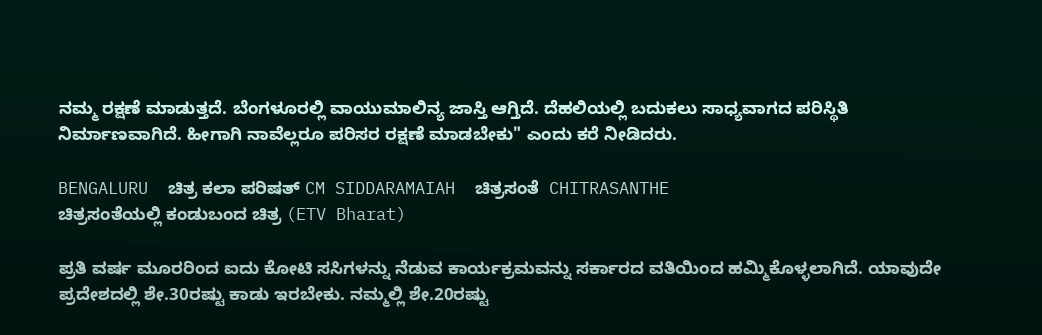ನಮ್ಮ ರಕ್ಷಣೆ ಮಾಡುತ್ತದೆ. ಬೆಂಗಳೂರಲ್ಲಿ ವಾಯುಮಾಲಿನ್ಯ ಜಾಸ್ತಿ ಆಗ್ತಿದೆ. ದೆಹಲಿಯಲ್ಲಿ ಬದುಕಲು ಸಾಧ್ಯವಾಗದ ಪರಿಸ್ಥಿತಿ ನಿರ್ಮಾಣವಾಗಿದೆ. ಹೀಗಾಗಿ ನಾವೆಲ್ಲರೂ ಪರಿಸರ ರಕ್ಷಣೆ ಮಾಡಬೇಕು" ಎಂದು ಕರೆ ನೀಡಿದರು.

BENGALURU  ಚಿತ್ರ ಕಲಾ ಪರಿಷತ್ CM SIDDARAMAIAH  ಚಿತ್ರಸಂತೆ  CHITRASANTHE
ಚಿತ್ರಸಂತೆಯಲ್ಲಿ ಕಂಡುಬಂದ ಚಿತ್ರ (ETV Bharat)

ಪ್ರತಿ ವರ್ಷ ಮೂರರಿಂದ ಐದು ಕೋಟಿ ಸಸಿಗಳನ್ನು ನೆಡುವ ಕಾರ್ಯಕ್ರಮವನ್ನು ಸರ್ಕಾರದ ವತಿಯಿಂದ ಹಮ್ಮಿಕೊಳ್ಳಲಾಗಿದೆ. ಯಾವುದೇ ಪ್ರದೇಶದಲ್ಲಿ ಶೇ.30ರಷ್ಟು ಕಾಡು ಇರಬೇಕು. ನಮ್ಮಲ್ಲಿ ಶೇ.20ರಷ್ಟು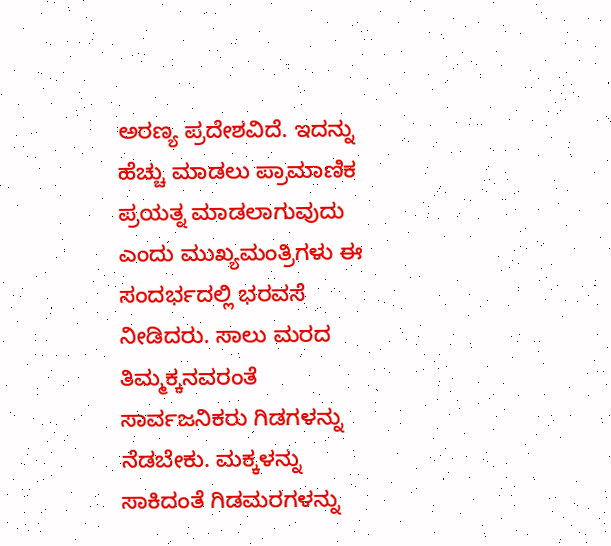ಅರಣ್ಯ ಪ್ರದೇಶವಿದೆ. ಇದನ್ನು ಹೆಚ್ಚು ಮಾಡಲು ಪ್ರಾಮಾಣಿಕ ಪ್ರಯತ್ನ ಮಾಡಲಾಗುವುದು ಎಂದು ಮುಖ್ಯಮಂತ್ರಿಗಳು ಈ ಸಂದರ್ಭದಲ್ಲಿ ಭರವಸೆ ನೀಡಿದರು. ಸಾಲು ಮರದ ತಿಮ್ಮಕ್ಕನವರಂತೆ ಸಾರ್ವಜನಿಕರು ಗಿಡಗಳನ್ನು ನೆಡಬೇಕು. ಮಕ್ಕಳನ್ನು ಸಾಕಿದಂತೆ ಗಿಡಮರಗಳನ್ನು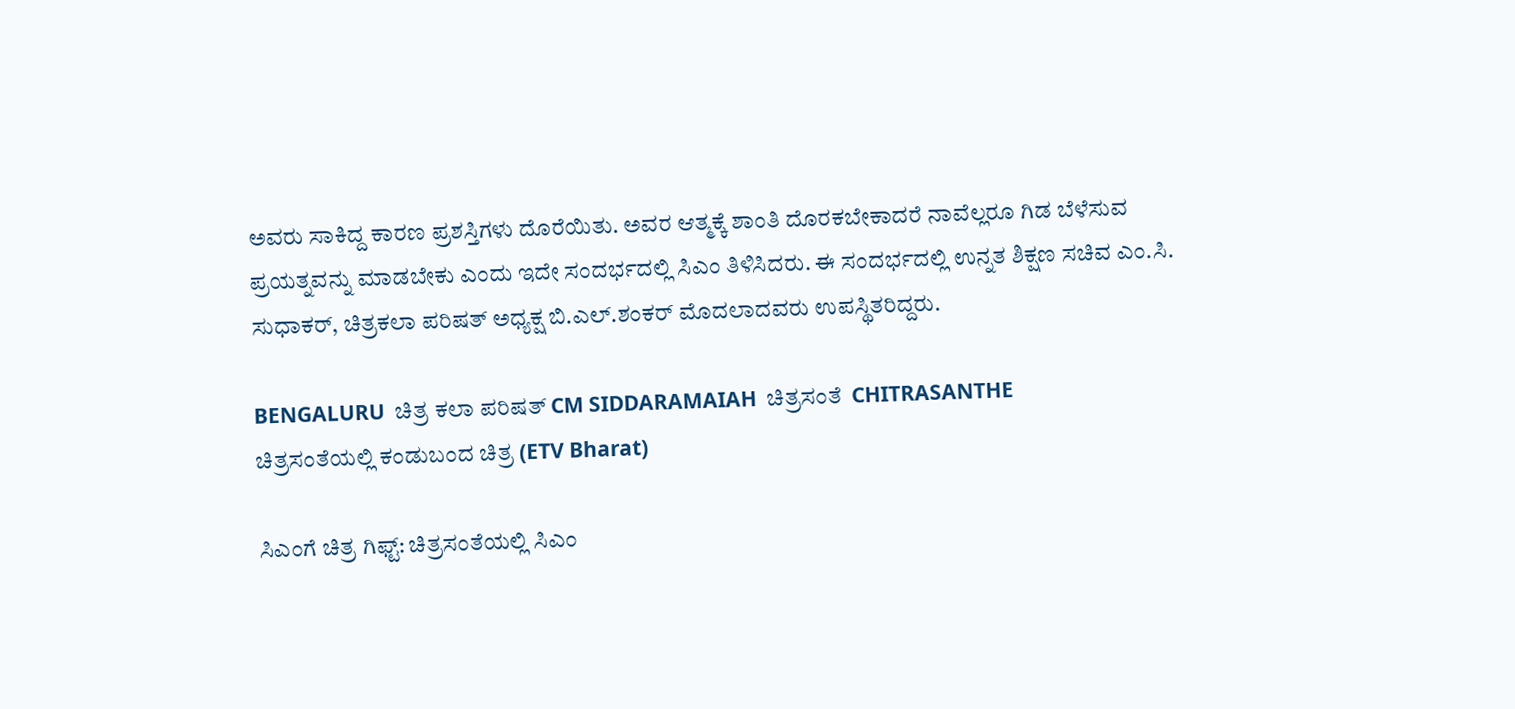ಅವರು ಸಾಕಿದ್ದ ಕಾರಣ ಪ್ರಶಸ್ತಿಗಳು ದೊರೆಯಿತು. ಅವರ ಆತ್ಮಕ್ಕೆ ಶಾಂತಿ ದೊರಕಬೇಕಾದರೆ ನಾವೆಲ್ಲರೂ ಗಿಡ ಬೆಳೆಸುವ ಪ್ರಯತ್ನವನ್ನು ಮಾಡಬೇಕು ಎಂದು ಇದೇ ಸಂದರ್ಭದಲ್ಲಿ ಸಿಎಂ ತಿಳಿಸಿದರು. ಈ ಸಂದರ್ಭದಲ್ಲಿ ಉನ್ನತ ಶಿಕ್ಷಣ ಸಚಿವ ಎಂ.ಸಿ. ಸುಧಾಕರ್, ಚಿತ್ರಕಲಾ ಪರಿಷತ್ ಅಧ್ಯಕ್ಷ ಬಿ.ಎಲ್.ಶಂಕರ್ ಮೊದಲಾದವರು ಉಪಸ್ಥಿತರಿದ್ದರು.

BENGALURU  ಚಿತ್ರ ಕಲಾ ಪರಿಷತ್ CM SIDDARAMAIAH  ಚಿತ್ರಸಂತೆ  CHITRASANTHE
ಚಿತ್ರಸಂತೆಯಲ್ಲಿ ಕಂಡುಬಂದ ಚಿತ್ರ (ETV Bharat)

ಸಿಎಂಗೆ ಚಿತ್ರ ಗಿಫ್ಟ್: ಚಿತ್ರಸಂತೆಯಲ್ಲಿ ಸಿಎಂ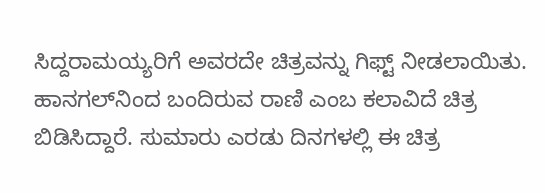ಸಿದ್ದರಾಮಯ್ಯರಿಗೆ ಅವರದೇ ಚಿತ್ರವನ್ನು ಗಿಫ್ಟ್‌ ನೀಡಲಾಯಿತು. ಹಾನಗಲ್‌ನಿಂದ ಬಂದಿರುವ ರಾಣಿ ಎಂಬ ಕಲಾವಿದೆ ಚಿತ್ರ ಬಿಡಿಸಿದ್ದಾರೆ. ಸುಮಾರು ಎರಡು ದಿನಗಳಲ್ಲಿ ಈ ಚಿತ್ರ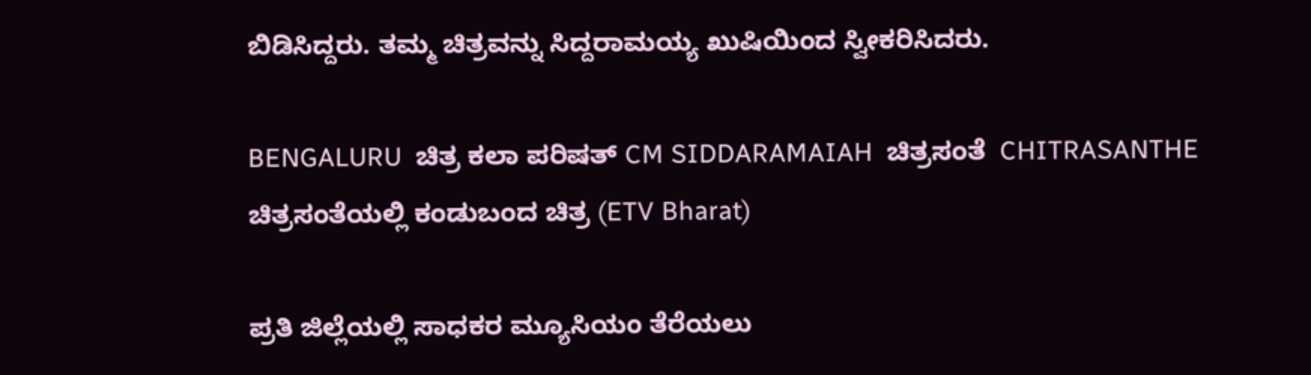ಬಿಡಿಸಿದ್ದರು. ತಮ್ಮ ಚಿತ್ರವನ್ನು ಸಿದ್ದರಾಮಯ್ಯ ಖುಷಿಯಿಂದ ಸ್ವೀಕರಿಸಿದರು.

BENGALURU  ಚಿತ್ರ ಕಲಾ ಪರಿಷತ್ CM SIDDARAMAIAH  ಚಿತ್ರಸಂತೆ  CHITRASANTHE
ಚಿತ್ರಸಂತೆಯಲ್ಲಿ ಕಂಡುಬಂದ ಚಿತ್ರ (ETV Bharat)

ಪ್ರತಿ ಜಿಲ್ಲೆಯಲ್ಲಿ ಸಾಧಕರ ಮ್ಯೂಸಿಯಂ ತೆರೆಯಲು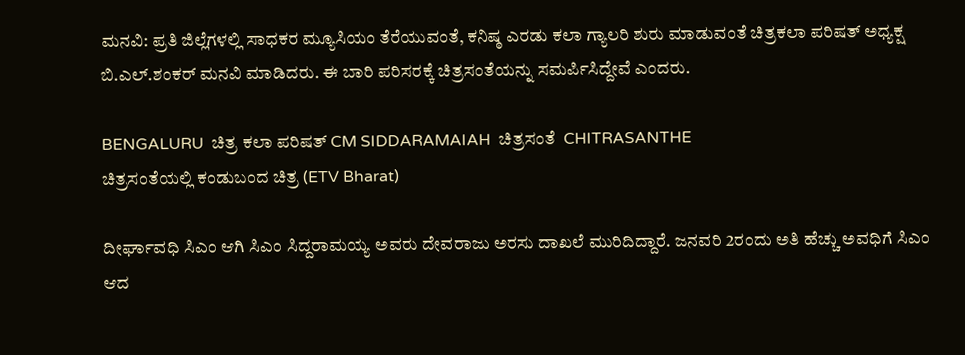ಮನವಿ: ಪ್ರತಿ ಜಿಲ್ಲೆಗಳಲ್ಲಿ ಸಾಧಕರ ಮ್ಯೂಸಿಯಂ‌ ತೆರೆಯುವಂತೆ, ಕನಿಷ್ಠ ಎರಡು ಕಲಾ ಗ್ಯಾಲರಿ ಶುರು ಮಾಡುವಂತೆ ಚಿತ್ರಕಲಾ ಪರಿಷತ್ ಅಧ್ಯಕ್ಷ ಬಿ.ಎಲ್.ಶಂಕರ್ ಮನವಿ ಮಾಡಿದರು. ಈ ಬಾರಿ ಪರಿಸರಕ್ಕೆ ಚಿತ್ರಸಂತೆಯನ್ನು ಸಮರ್ಪಿಸಿದ್ದೇವೆ ಎಂದರು.

BENGALURU  ಚಿತ್ರ ಕಲಾ ಪರಿಷತ್ CM SIDDARAMAIAH  ಚಿತ್ರಸಂತೆ  CHITRASANTHE
ಚಿತ್ರಸಂತೆಯಲ್ಲಿ ಕಂಡುಬಂದ ಚಿತ್ರ (ETV Bharat)

ದೀರ್ಘಾವಧಿ ಸಿಎಂ ಆಗಿ ಸಿಎಂ ಸಿದ್ದರಾಮಯ್ಯ ಅವರು ದೇವರಾಜು ಅರಸು ದಾಖಲೆ ಮುರಿದಿದ್ದಾರೆ. ಜನವರಿ 2ರಂದು ಅತಿ ಹೆಚ್ಚು ಅವಧಿಗೆ ಸಿಎಂ ಆದ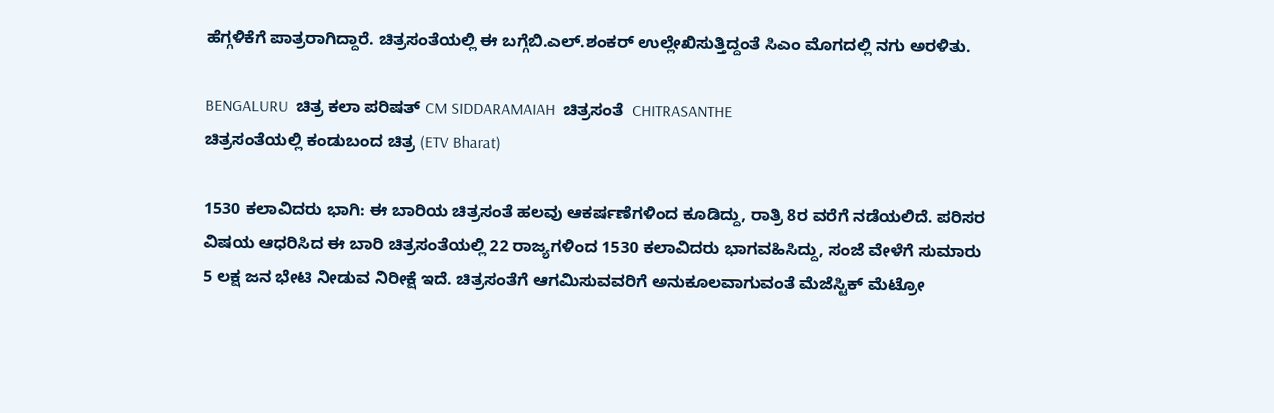ಹೆಗ್ಗಳಿಕೆಗೆ ಪಾತ್ರರಾಗಿದ್ದಾರೆ. ಚಿತ್ರಸಂತೆಯಲ್ಲಿ ಈ ಬಗ್ಗೆಬಿ.ಎಲ್.ಶಂಕರ್ ಉಲ್ಲೇಖಿಸುತ್ತಿದ್ದಂತೆ ಸಿಎಂ ಮೊಗದಲ್ಲಿ ನಗು ಅರಳಿತು.

BENGALURU  ಚಿತ್ರ ಕಲಾ ಪರಿಷತ್ CM SIDDARAMAIAH  ಚಿತ್ರಸಂತೆ  CHITRASANTHE
ಚಿತ್ರಸಂತೆಯಲ್ಲಿ ಕಂಡುಬಂದ ಚಿತ್ರ (ETV Bharat)

1530 ಕಲಾವಿದರು ಭಾಗಿ: ಈ ಬಾರಿಯ ಚಿತ್ರಸಂತೆ ಹಲವು ಆಕರ್ಷಣೆಗಳಿಂದ ಕೂಡಿದ್ದು, ರಾತ್ರಿ 8ರ ವರೆಗೆ ನಡೆಯಲಿದೆ. ಪರಿಸರ ವಿಷಯ ಆಧರಿಸಿದ ಈ ಬಾರಿ ಚಿತ್ರಸಂತೆಯಲ್ಲಿ 22 ರಾಜ್ಯಗಳಿಂದ 1530 ಕಲಾವಿದರು ಭಾಗವಹಿಸಿದ್ದು, ಸಂಜೆ ವೇಳೆಗೆ ಸುಮಾರು 5 ಲಕ್ಷ ಜನ ಭೇಟಿ ನೀಡುವ ನಿರೀಕ್ಷೆ ಇದೆ. ಚಿತ್ರಸಂತೆಗೆ ಆಗಮಿಸುವವರಿಗೆ ಅನುಕೂಲವಾಗುವಂತೆ ಮೆಜೆಸ್ಟಿಕ್ ಮೆಟ್ರೋ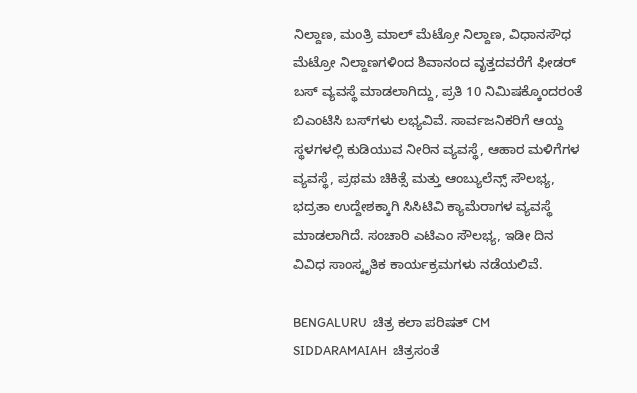ನಿಲ್ದಾಣ, ಮಂತ್ರಿ ಮಾಲ್ ಮೆಟ್ರೋ ನಿಲ್ದಾಣ, ವಿಧಾನಸೌಧ ಮೆಟ್ರೋ ನಿಲ್ದಾಣಗಳಿಂದ ಶಿವಾನಂದ ವೃತ್ತದವರೆಗೆ ಫೀಡರ್ ಬಸ್ ವ್ಯವಸ್ಥೆ ಮಾಡಲಾಗಿದ್ದು, ಪ್ರತಿ 10 ನಿಮಿಷಕ್ಕೊಂದರಂತೆ ಬಿಎಂಟಿಸಿ ಬಸ್‌ಗಳು ಲಭ್ಯವಿವೆ. ಸಾರ್ವಜನಿಕರಿಗೆ ಆಯ್ದ ಸ್ಥಳಗಳಲ್ಲಿ ಕುಡಿಯುವ ನೀರಿನ ವ್ಯವಸ್ಥೆ, ಆಹಾರ ಮಳಿಗೆಗಳ ವ್ಯವಸ್ಥೆ, ಪ್ರಥಮ ಚಿಕಿತ್ಸೆ ಮತ್ತು ಆಂಬ್ಯುಲೆನ್ಸ್ ಸೌಲಭ್ಯ, ಭದ್ರತಾ ಉದ್ದೇಶಕ್ಕಾಗಿ ಸಿಸಿಟಿವಿ ಕ್ಯಾಮೆರಾಗಳ ವ್ಯವಸ್ಥೆ ಮಾಡಲಾಗಿದೆ. ಸಂಚಾರಿ ಎಟಿಎಂ ಸೌಲಭ್ಯ, ಇಡೀ ದಿನ ವಿವಿಧ ಸಾಂಸ್ಕೃತಿಕ ಕಾರ್ಯಕ್ರಮಗಳು ನಡೆಯಲಿವೆ.

BENGALURU  ಚಿತ್ರ ಕಲಾ ಪರಿಷತ್ CM SIDDARAMAIAH  ಚಿತ್ರಸಂತೆ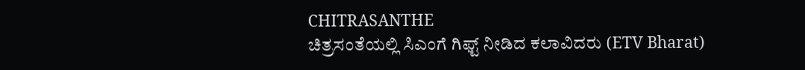CHITRASANTHE
ಚಿತ್ರಸಂತೆಯಲ್ಲಿ ಸಿಎಂಗೆ ಗಿಫ್ಟ್ ನೀಡಿದ ಕಲಾವಿದರು (ETV Bharat)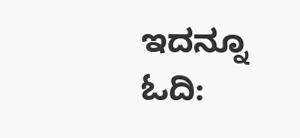ಇದನ್ನೂ ಓದಿ: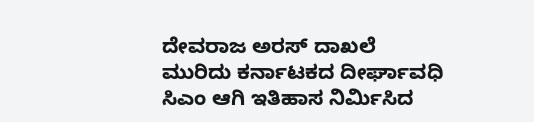ದೇವರಾಜ ಅರಸ್ ದಾಖಲೆ ಮುರಿದು ಕರ್ನಾಟಕದ ದೀರ್ಘಾವಧಿ ಸಿಎಂ ಆಗಿ ಇತಿಹಾಸ ನಿರ್ಮಿಸಿದ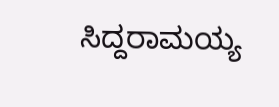ಸಿದ್ದರಾಮಯ್ಯ